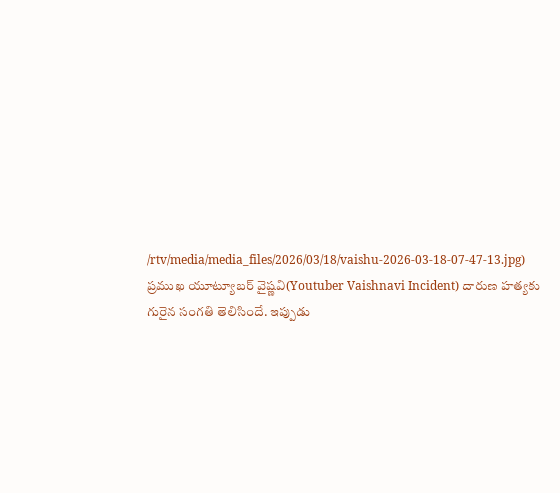/rtv/media/media_files/2026/03/18/vaishu-2026-03-18-07-47-13.jpg)
ప్రముఖ యూట్యూబర్ వైష్ణవి(Youtuber Vaishnavi Incident) దారుణ హత్యకు గురైన సంగతి తెలిసిందే. ఇప్పుడు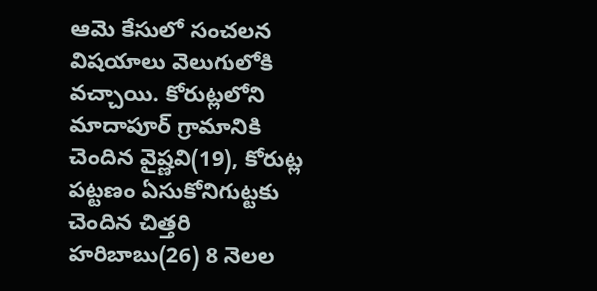ఆమె కేసులో సంచలన విషయాలు వెలుగులోకి వచ్చాయి. కోరుట్లలోని మాదాపూర్ గ్రామానికి చెందిన వైష్ణవి(19), కోరుట్ల పట్టణం ఏసుకోనిగుట్టకు చెందిన చిత్తరి హరిబాబు(26) 8 నెలల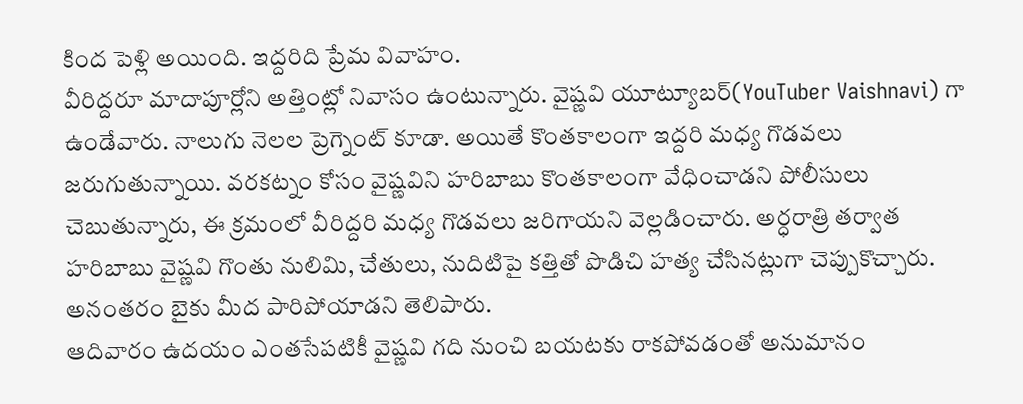కింద పెళ్లి అయింది. ఇద్దరిది ప్రేమ వివాహం.
వీరిద్దరూ మాదాపూర్లోని అత్తింట్లో నివాసం ఉంటున్నారు. వైష్ణవి యూట్యూబర్(YouTuber Vaishnavi) గా ఉండేవారు. నాలుగు నెలల ప్రెగ్నెంట్ కూడా. అయితే కొంతకాలంగా ఇద్దరి మధ్య గొడవలు జరుగుతున్నాయి. వరకట్నం కోసం వైష్ణవిని హరిబాబు కొంతకాలంగా వేధించాడని పోలీసులు చెబుతున్నారు, ఈ క్రమంలో వీరిద్దరి మధ్య గొడవలు జరిగాయని వెల్లడించారు. అర్ధరాత్రి తర్వాత హరిబాబు వైష్ణవి గొంతు నులిమి, చేతులు, నుదిటిపై కత్తితో పొడిచి హత్య చేసినట్లుగా చెప్పుకొచ్చారు. అనంతరం బైకు మీద పారిపోయాడని తెలిపారు.
ఆదివారం ఉదయం ఎంతసేపటికీ వైష్ణవి గది నుంచి బయటకు రాకపోవడంతో అనుమానం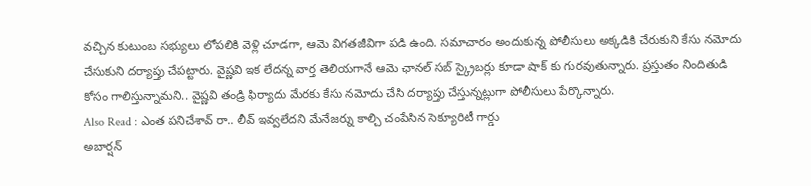వచ్చిన కుటుంబ సభ్యులు లోపలికి వెళ్లి చూడగా, ఆమె విగతజీవిగా పడి ఉంది. సమాచారం అందుకున్న పోలీసులు అక్కడికి చేరుకుని కేసు నమోదు చేసుకుని దర్యాప్తు చేపట్టారు. వైష్ణవి ఇక లేదన్న వార్త తెలియగానే ఆమె ఛానల్ సబ్ స్క్రైబర్లు కూడా షాక్ కు గురవుతున్నారు. ప్రస్తుతం నిందితుడి కోసం గాలిస్తున్నామని.. వైష్ణవి తండ్రి ఫిర్యాదు మేరకు కేసు నమోదు చేసి దర్యాప్తు చేస్తున్నట్లుగా పోలీసులు పేర్కొన్నారు.
Also Read : ఎంత పనిచేశావ్ రా.. లీవ్ ఇవ్వలేదని మేనేజర్ను కాల్చి చంపేసిన సెక్యూరిటీ గార్డు
అబార్షన్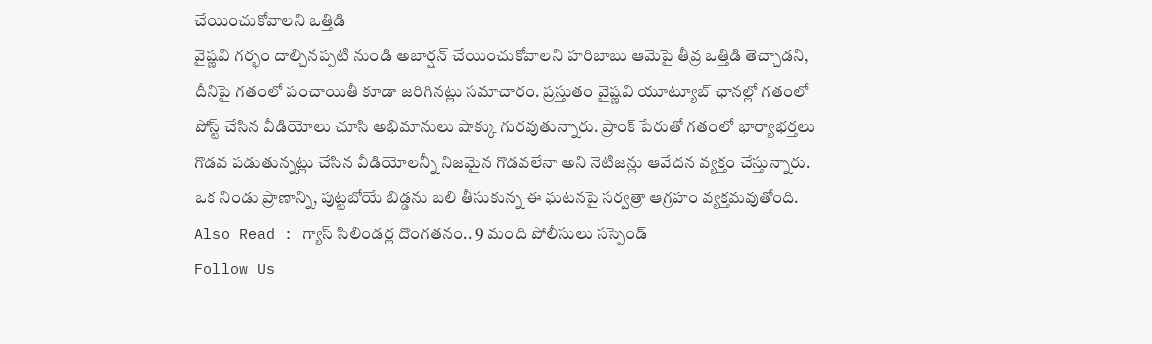చేయించుకోవాలని ఒత్తిడి
వైష్ణవి గర్భం దాల్చినప్పటి నుండి అబార్షన్ చేయించుకోవాలని హరిబాబు ఆమెపై తీవ్ర ఒత్తిడి తెచ్చాడని, దీనిపై గతంలో పంచాయితీ కూడా జరిగినట్లు సమాచారం. ప్రస్తుతం వైష్ణవి యూట్యూబ్ ఛానల్లో గతంలో పోస్ట్ చేసిన వీడియోలు చూసి అభిమానులు షాక్కు గురవుతున్నారు. ప్రాంక్ పేరుతో గతంలో భార్యాభర్తలు గొడవ పడుతున్నట్లు చేసిన వీడియోలన్నీ నిజమైన గొడవలేనా అని నెటిజన్లు ఆవేదన వ్యక్తం చేస్తున్నారు. ఒక నిండు ప్రాణాన్ని, పుట్టబోయే బిడ్డను బలి తీసుకున్న ఈ ఘటనపై సర్వత్రా ఆగ్రహం వ్యక్తమవుతోంది.
Also Read : గ్యాస్ సిలిండర్ల దొంగతనం.. 9 మంది పోలీసులు సస్పెండ్
Follow Us